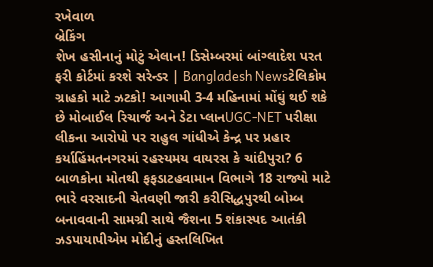રખેવાળ
બ્રેકિંગ
શેખ હસીનાનું મોટું એલાન! ડિસેમ્બરમાં બાંગ્લાદેશ પરત ફરી કોર્ટમાં કરશે સરેન્ડર | Bangladesh Newsટેલિકોમ ગ્રાહકો માટે ઝટકો! આગામી 3-4 મહિનામાં મોંઘું થઈ શકે છે મોબાઈલ રિચાર્જ અને ડેટા પ્લાનUGC-NET પરીક્ષા લીકના આરોપો પર રાહુલ ગાંધીએ કેન્દ્ર પર પ્રહાર કર્યાહિંમતનગરમાં રહસ્યમય વાયરસ કે ચાંદીપુરા? 6 બાળકોના મોતથી ફફડાટહવામાન વિભાગે 18 રાજ્યો માટે ભારે વરસાદની ચેતવણી જારી કરીસિદ્ધપુરથી બોમ્બ બનાવવાની સામગ્રી સાથે જૈશના 5 શંકાસ્પદ આતંકી ઝડપાયાપીએમ મોદીનું હસ્તલિખિત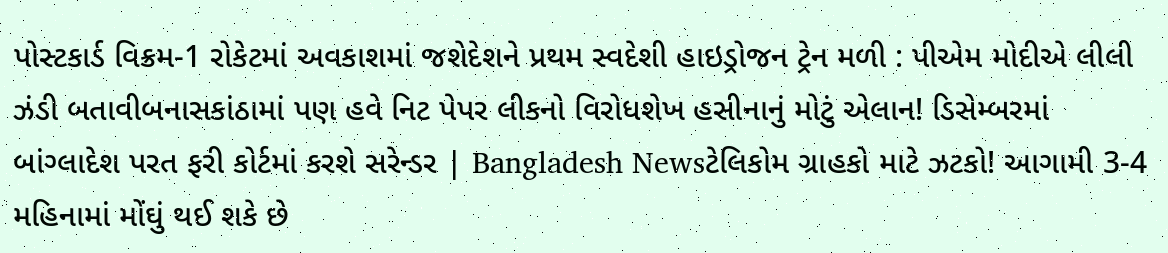પોસ્ટકાર્ડ વિક્રમ-1 રોકેટમાં અવકાશમાં જશેદેશને પ્રથમ સ્વદેશી હાઇડ્રોજન ટ્રેન મળી : પીએમ મોદીએ લીલી ઝંડી બતાવીબનાસકાંઠામાં પણ હવે નિટ પેપર લીકનો વિરોધશેખ હસીનાનું મોટું એલાન! ડિસેમ્બરમાં બાંગ્લાદેશ પરત ફરી કોર્ટમાં કરશે સરેન્ડર | Bangladesh Newsટેલિકોમ ગ્રાહકો માટે ઝટકો! આગામી 3-4 મહિનામાં મોંઘું થઈ શકે છે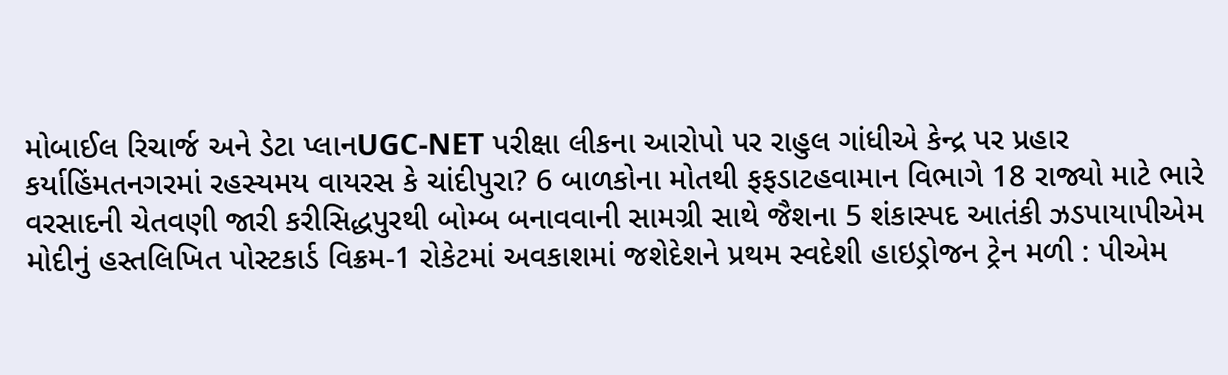મોબાઈલ રિચાર્જ અને ડેટા પ્લાનUGC-NET પરીક્ષા લીકના આરોપો પર રાહુલ ગાંધીએ કેન્દ્ર પર પ્રહાર કર્યાહિંમતનગરમાં રહસ્યમય વાયરસ કે ચાંદીપુરા? 6 બાળકોના મોતથી ફફડાટહવામાન વિભાગે 18 રાજ્યો માટે ભારે વરસાદની ચેતવણી જારી કરીસિદ્ધપુરથી બોમ્બ બનાવવાની સામગ્રી સાથે જૈશના 5 શંકાસ્પદ આતંકી ઝડપાયાપીએમ મોદીનું હસ્તલિખિત પોસ્ટકાર્ડ વિક્રમ-1 રોકેટમાં અવકાશમાં જશેદેશને પ્રથમ સ્વદેશી હાઇડ્રોજન ટ્રેન મળી : પીએમ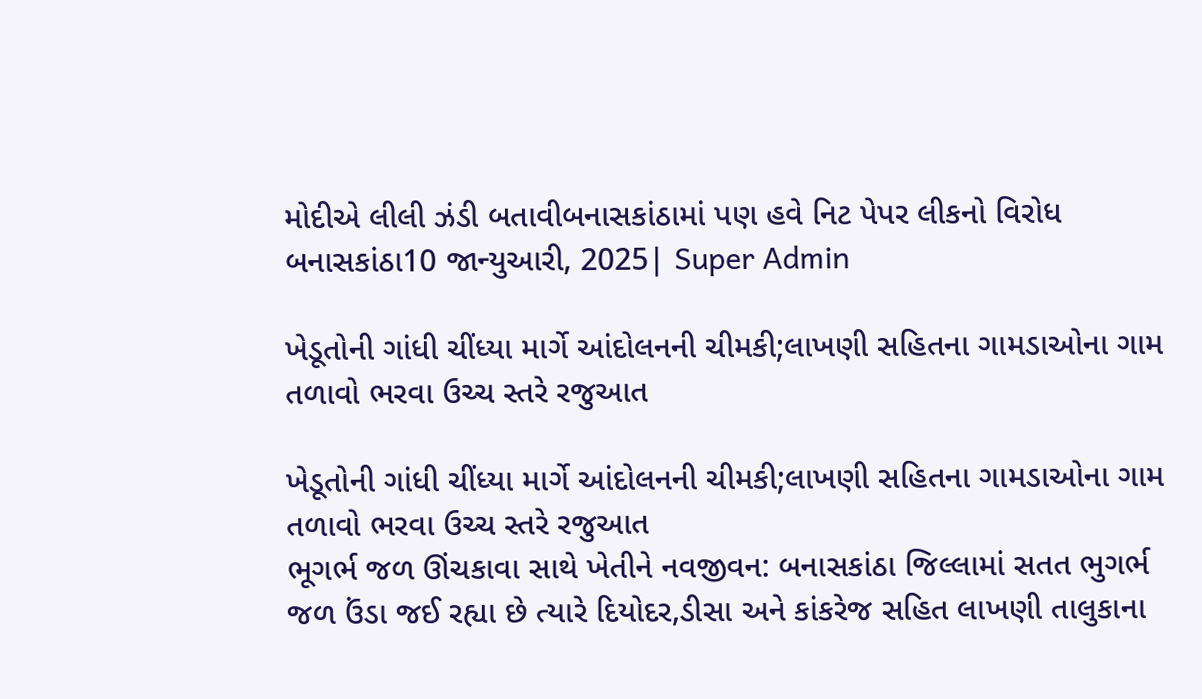મોદીએ લીલી ઝંડી બતાવીબનાસકાંઠામાં પણ હવે નિટ પેપર લીકનો વિરોધ
બનાસકાંઠા10 જાન્યુઆરી, 2025| Super Admin

ખેડૂતોની ગાંધી ચીંધ્યા માર્ગે આંદોલનની ચીમકી;લાખણી સહિતના ગામડાઓના ગામ તળાવો ભરવા ઉચ્ચ સ્તરે રજુઆત

ખેડૂતોની ગાંધી ચીંધ્યા માર્ગે આંદોલનની ચીમકી;લાખણી સહિતના ગામડાઓના ગામ તળાવો ભરવા ઉચ્ચ સ્તરે રજુઆત
ભૂગર્ભ જળ ઊંચકાવા સાથે ખેતીને નવજીવન: બનાસકાંઠા જિલ્લામાં સતત ભુગર્ભ જળ ઉંડા જઈ રહ્યા છે ત્યારે દિયોદર,ડીસા અને કાંકરેજ સહિત લાખણી તાલુકાના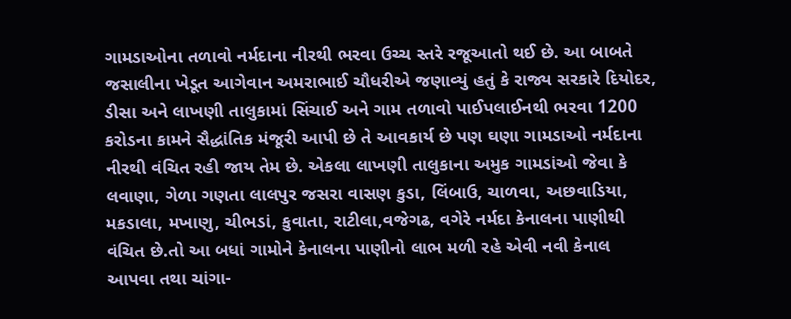ગામડાઓના તળાવો નર્મદાના નીરથી ભરવા ઉચ્ચ સ્તરે રજૂઆતો થઈ છે. આ બાબતે જસાલીના ખેડૂત આગેવાન અમરાભાઈ ચૌધરીએ જણાવ્યું હતું કે રાજ્ય સરકારે દિયોદર, ડીસા અને લાખણી તાલુકામાં સિંચાઈ અને ગામ તળાવો પાઈપલાઈનથી ભરવા 1200 કરોડના કામને સૈદ્ધાંતિક મંજૂરી આપી છે તે આવકાર્ય છે પણ ઘણા ગામડાઓ નર્મદાના નીરથી વંચિત રહી જાય તેમ છે. એકલા લાખણી તાલુકાના અમુક ગામડાંઓ જેવા કે  લવાણા, ગેળા ગણતા લાલપુર જસરા વાસણ કુડા, લિંબાઉ, ચાળવા, અછવાડિયા, મકડાલા, મખાણુ, ચીભડાં, કુવાતા, રાટીલા,વજેગઢ, વગેરે નર્મદા કેનાલના પાણીથી વંચિત છે.તો આ બધાં ગામોને કેનાલના પાણીનો લાભ મળી રહે એવી નવી કેનાલ આપવા તથા ચાંગા-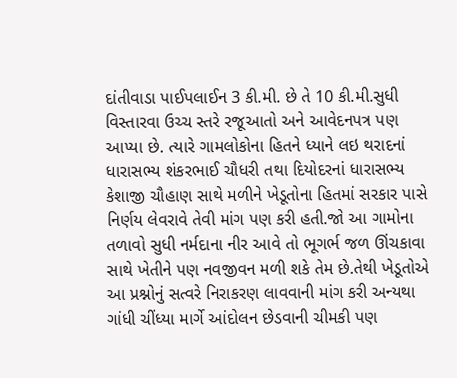દાંતીવાડા પાઈપલાઈન 3 કી.મી. છે તે 10 કી.મી.સુધી વિસ્તારવા ઉચ્ચ સ્તરે રજૂઆતો અને આવેદનપત્ર પણ આપ્યા છે. ત્યારે ગામલોકોના હિતને ધ્યાને લઇ થરાદનાં ધારાસભ્ય શંકરભાઈ ચૌધરી તથા દિયોદરનાં ધારાસભ્ય કેશાજી ચૌહાણ સાથે મળીને ખેડૂતોના હિતમાં સરકાર પાસે નિર્ણય લેવરાવે તેવી માંગ પણ કરી હતી.જો આ ગામોના તળાવો સુધી નર્મદાના નીર આવે તો ભૂગર્ભ જળ ઊંચકાવા સાથે ખેતીને પણ નવજીવન મળી શકે તેમ છે.તેથી ખેડૂતોએ આ પ્રશ્નોનું સત્વરે નિરાકરણ લાવવાની માંગ કરી અન્યથા ગાંધી ચીંધ્યા માર્ગે આંદોલન છેડવાની ચીમકી પણ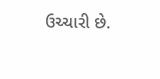ઉચ્ચારી છે.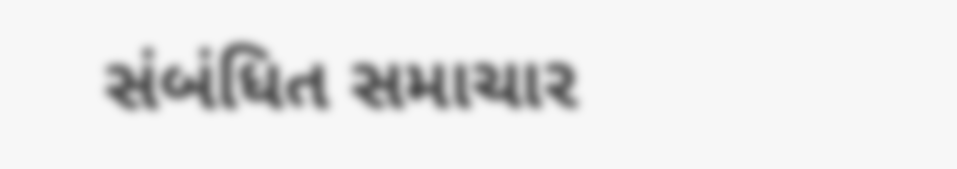સંબંધિત સમાચાર